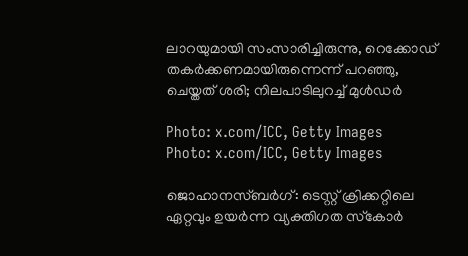ലാറയുമായി സംസാരിച്ചിരുന്നു, റെക്കോഡ് തകർക്കണമായിരുന്നെന്ന് പറഞ്ഞു, ചെയ്തത് ശരി; നിലപാടിലുറച്ച് മുൾഡർ

Photo: x.com/ICC, Getty Images
Photo: x.com/ICC, Getty Images

ജൊഹാനസ്ബര്‍ഗ്: ടെസ്റ്റ് ക്രിക്കറ്റിലെ ഏറ്റവും ഉയര്‍ന്ന വ്യക്തിഗത സ്‌കോര്‍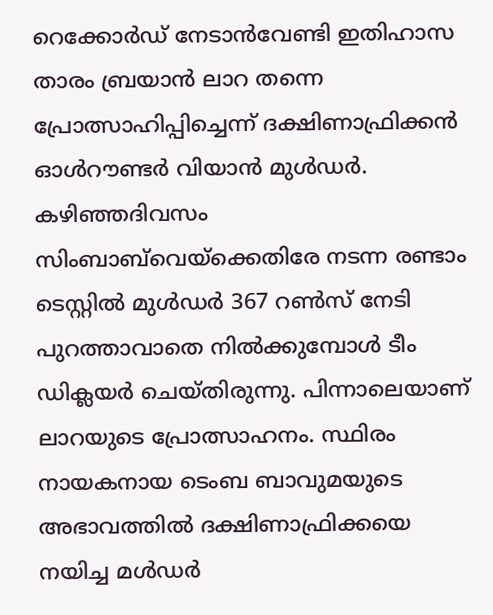റെക്കോര്‍ഡ് നേടാന്‍വേണ്ടി ഇതിഹാസ താരം ബ്രയാന്‍ ലാറ തന്നെ പ്രോത്സാഹിപ്പിച്ചെന്ന് ദക്ഷിണാഫ്രിക്കന്‍ ഓള്‍റൗണ്ടര്‍ വിയാന്‍ മുള്‍ഡര്‍. കഴിഞ്ഞദിവസം സിംബാബ്‌വെയ്‌ക്കെതിരേ നടന്ന രണ്ടാം ടെസ്റ്റില്‍ മുള്‍ഡര്‍ 367 റണ്‍സ് നേടി പുറത്താവാതെ നില്‍ക്കുമ്പോള്‍ ടീം ഡിക്ലയര്‍ ചെയ്തിരുന്നു. പിന്നാലെയാണ് ലാറയുടെ പ്രോത്സാഹനം. സ്ഥിരം നായകനായ ടെംബ ബാവുമയുടെ അഭാവത്തില്‍ ദക്ഷിണാഫ്രിക്കയെ നയിച്ച മള്‍ഡര്‍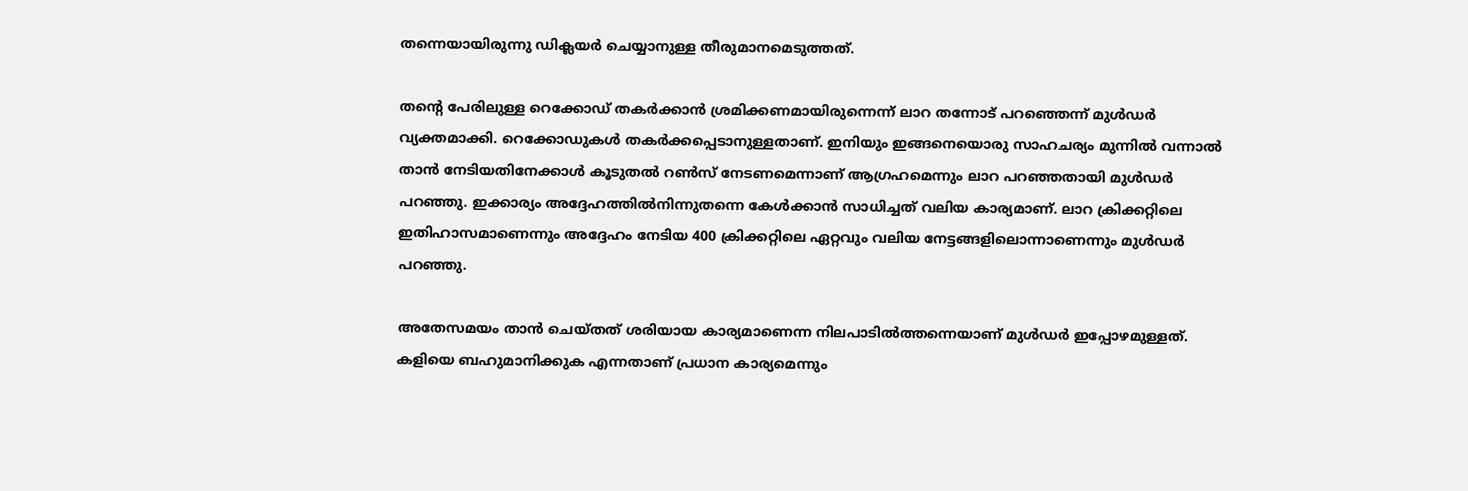തന്നെയായിരുന്നു ഡിക്ലയര്‍ ചെയ്യാനുള്ള തീരുമാനമെടുത്തത്.

തന്റെ പേരിലുള്ള റെക്കോഡ് തകര്‍ക്കാന്‍ ശ്രമിക്കണമായിരുന്നെന്ന് ലാറ തന്നോട് പറഞ്ഞെന്ന് മുള്‍ഡര്‍ വ്യക്തമാക്കി. റെക്കോഡുകള്‍ തകര്‍ക്കപ്പെടാനുള്ളതാണ്. ഇനിയും ഇങ്ങനെയൊരു സാഹചര്യം മുന്നില്‍ വന്നാല്‍ താന്‍ നേടിയതിനേക്കാള്‍ കൂടുതല്‍ റണ്‍സ് നേടണമെന്നാണ് ആഗ്രഹമെന്നും ലാറ പറഞ്ഞതായി മുള്‍ഡര്‍ പറഞ്ഞു. ഇക്കാര്യം അദ്ദേഹത്തില്‍നിന്നുതന്നെ കേള്‍ക്കാന്‍ സാധിച്ചത് വലിയ കാര്യമാണ്. ലാറ ക്രിക്കറ്റിലെ ഇതിഹാസമാണെന്നും അദ്ദേഹം നേടിയ 400 ക്രിക്കറ്റിലെ ഏറ്റവും വലിയ നേട്ടങ്ങളിലൊന്നാണെന്നും മുള്‍ഡര്‍ പറഞ്ഞു.

അതേസമയം താന്‍ ചെയ്തത് ശരിയായ കാര്യമാണെന്ന നിലപാടില്‍ത്തന്നെയാണ് മുള്‍ഡര്‍ ഇപ്പോഴമുള്ളത്. കളിയെ ബഹുമാനിക്കുക എന്നതാണ് പ്രധാന കാര്യമെന്നും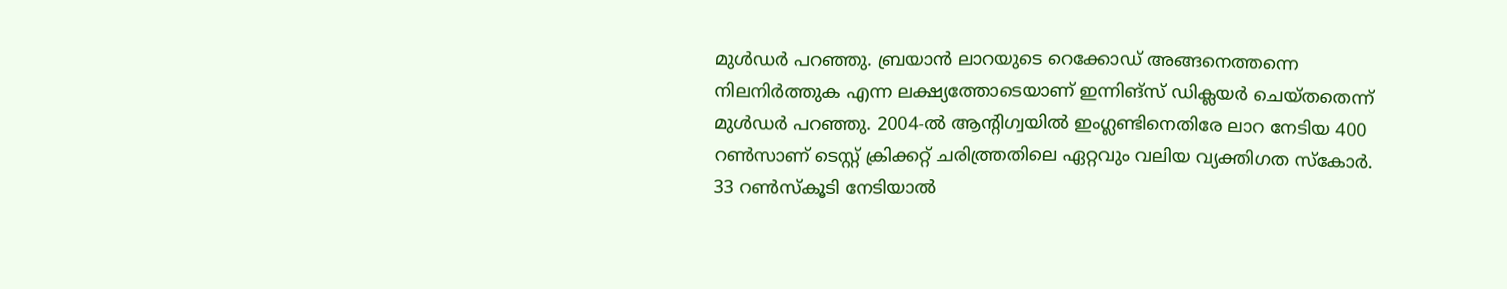മുള്‍ഡര്‍ പറഞ്ഞു. ബ്രയാന്‍ ലാറയുടെ റെക്കോഡ് അങ്ങനെത്തന്നെ നിലനിര്‍ത്തുക എന്ന ലക്ഷ്യത്തോടെയാണ് ഇന്നിങ്‌സ് ഡിക്ലയര്‍ ചെയ്തതെന്ന് മുള്‍ഡര്‍ പറഞ്ഞു. 2004-ല്‍ ആന്റിഗ്വയില്‍ ഇംഗ്ലണ്ടിനെതിരേ ലാറ നേടിയ 400 റണ്‍സാണ് ടെസ്റ്റ് ക്രിക്കറ്റ് ചരിത്ത്രതിലെ ഏറ്റവും വലിയ വ്യക്തിഗത സ്‌കോര്‍. 33 റണ്‍സ്‌കൂടി നേടിയാല്‍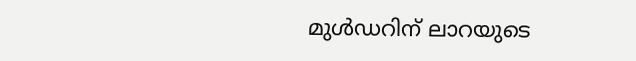മുള്‍ഡറിന് ലാറയുടെ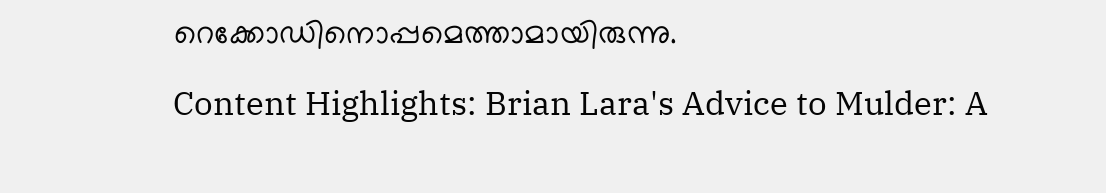റെക്കോഡിനൊപ്പമെത്താമായിരുന്നു.

Content Highlights: Brian Lara's Advice to Mulder: A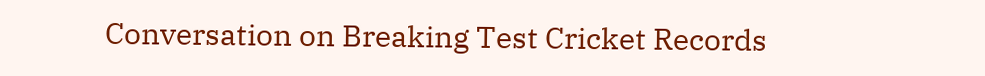Conversation on Breaking Test Cricket Records